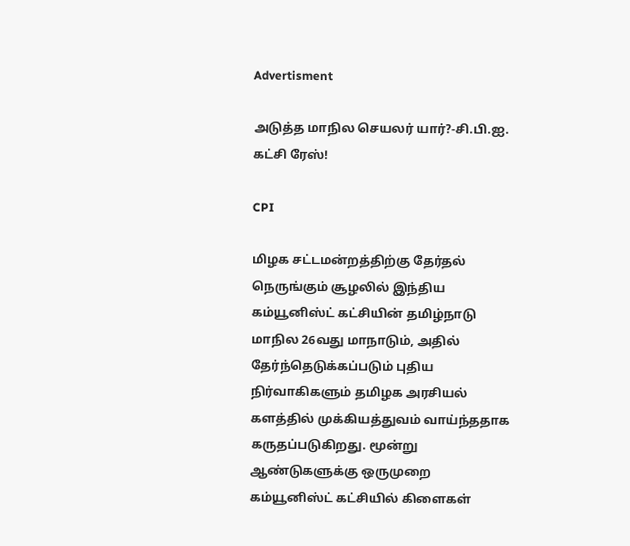Advertisment

அடுத்த மாநில செயலர் யார்?-சி.பி.ஐ. கட்சி ரேஸ்!

CPI

மிழக சட்டமன்றத்திற்கு தேர்தல் நெருங்கும் சூழலில் இந்திய கம்யூனிஸ்ட் கட்சியின் தமிழ்நாடு மாநில 26வது மாநாடும், அதில் தேர்ந்தெடுக்கப்படும் புதிய நிர்வாகிகளும் தமிழக அரசியல் களத்தில் முக்கியத்துவம் வாய்ந்ததாக கருதப்படுகிறது. மூன்று ஆண்டுகளுக்கு ஒருமுறை கம்யூனிஸ்ட் கட்சியில் கிளைகள்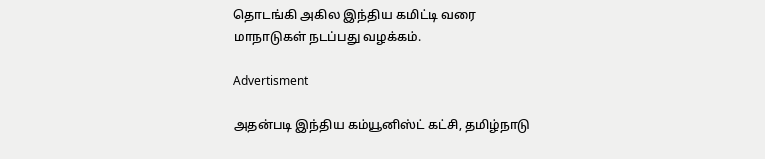தொடங்கி அகில இந்திய கமிட்டி வரை மாநாடுகள் நடப்பது வழக்கம்.

Advertisment

அதன்படி இந்திய கம்யூனிஸ்ட் கட்சி, தமிழ்நாடு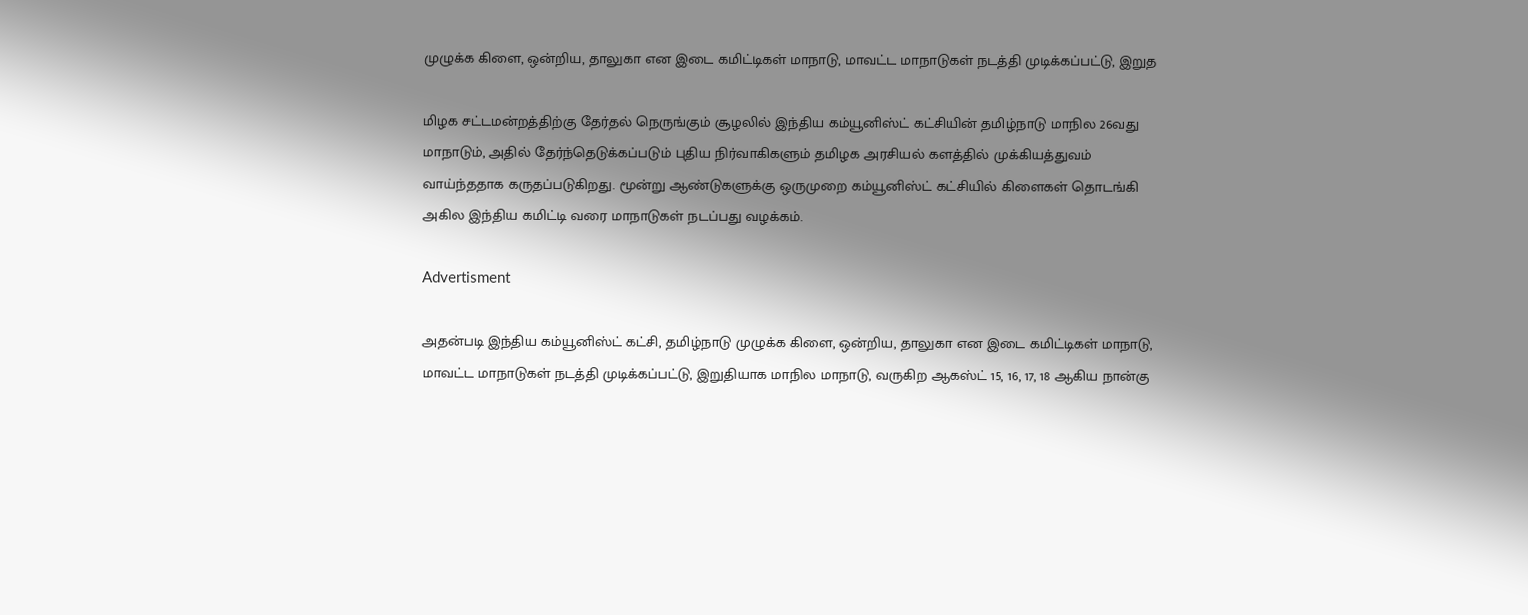முழுக்க கிளை, ஒன்றிய, தாலுகா என இடை கமிட்டிகள் மாநாடு, மாவட்ட மாநாடுகள் நடத்தி முடிக்கப்பட்டு, இறுத

மிழக சட்டமன்றத்திற்கு தேர்தல் நெருங்கும் சூழலில் இந்திய கம்யூனிஸ்ட் கட்சியின் தமிழ்நாடு மாநில 26வது மாநாடும், அதில் தேர்ந்தெடுக்கப்படும் புதிய நிர்வாகிகளும் தமிழக அரசியல் களத்தில் முக்கியத்துவம் வாய்ந்ததாக கருதப்படுகிறது. மூன்று ஆண்டுகளுக்கு ஒருமுறை கம்யூனிஸ்ட் கட்சியில் கிளைகள் தொடங்கி அகில இந்திய கமிட்டி வரை மாநாடுகள் நடப்பது வழக்கம்.

Advertisment

அதன்படி இந்திய கம்யூனிஸ்ட் கட்சி, தமிழ்நாடு முழுக்க கிளை, ஒன்றிய, தாலுகா என இடை கமிட்டிகள் மாநாடு, மாவட்ட மாநாடுகள் நடத்தி முடிக்கப்பட்டு, இறுதியாக மாநில மாநாடு, வருகிற ஆகஸ்ட் 15, 16, 17, 18 ஆகிய நான்கு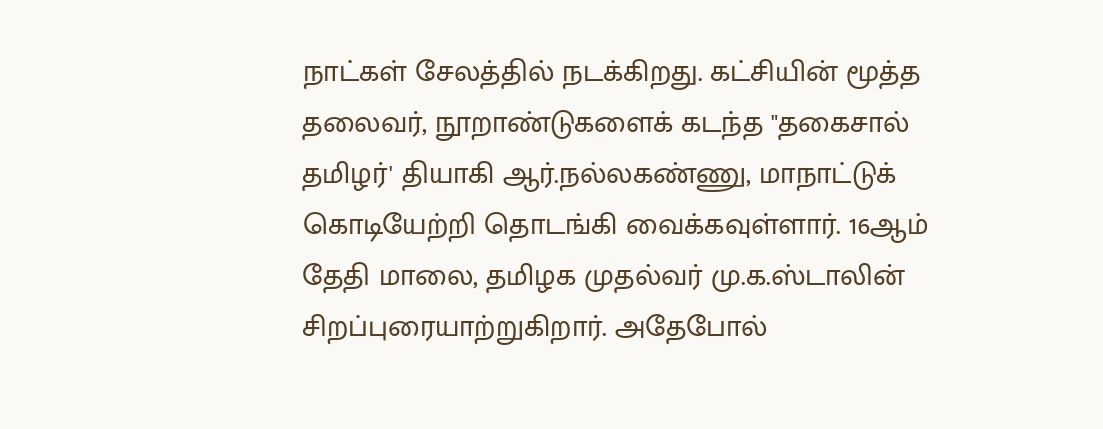நாட்கள் சேலத்தில் நடக்கிறது. கட்சியின் மூத்த தலைவர், நூறாண்டுகளைக் கடந்த "தகைசால் தமிழர்' தியாகி ஆர்.நல்லகண்ணு, மாநாட்டுக் கொடியேற்றி தொடங்கி வைக்கவுள்ளார். 16ஆம் தேதி மாலை, தமிழக முதல்வர் மு.க.ஸ்டாலின் சிறப்புரையாற்றுகிறார். அதேபோல்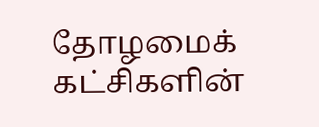தோழமைக் கட்சிகளின்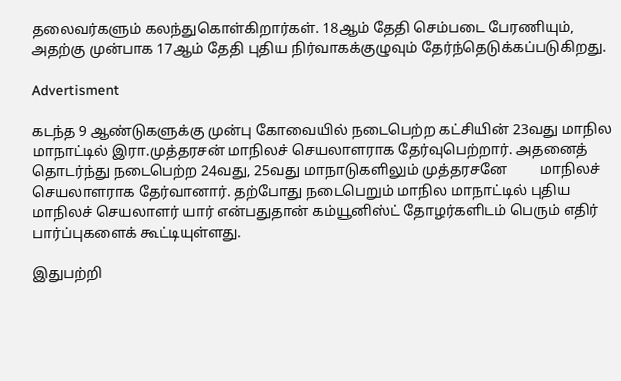தலைவர்களும் கலந்துகொள்கிறார்கள். 18ஆம் தேதி செம்படை பேரணியும், அதற்கு முன்பாக 17ஆம் தேதி புதிய நிர்வாகக்குழுவும் தேர்ந்தெடுக்கப்படுகிறது.

Advertisment

கடந்த 9 ஆண்டுகளுக்கு முன்பு கோவையில் நடைபெற்ற கட்சியின் 23வது மாநில மாநாட்டில் இரா.முத்தரசன் மாநிலச் செயலாளராக தேர்வுபெற்றார். அதனைத் தொடர்ந்து நடைபெற்ற 24வது, 25வது மாநாடுகளிலும் முத்தரசனே         மாநிலச் செயலாளராக தேர்வானார். தற்போது நடைபெறும் மாநில மாநாட்டில் புதிய                     மாநிலச் செயலாளர் யார் என்பதுதான் கம்யூனிஸ்ட் தோழர்களிடம் பெரும் எதிர் பார்ப்புகளைக் கூட்டியுள்ளது.

இதுபற்றி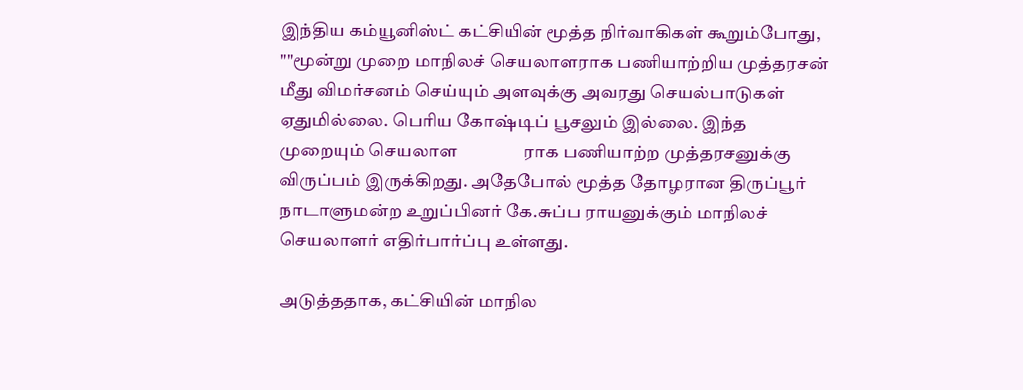இந்திய கம்யூனிஸ்ட் கட்சியின் மூத்த நிர்வாகிகள் கூறும்போது, ""மூன்று முறை மாநிலச் செயலாளராக பணியாற்றிய முத்தரசன் மீது விமர்சனம் செய்யும் அளவுக்கு அவரது செயல்பாடுகள் ஏதுமில்லை. பெரிய கோஷ்டிப் பூசலும் இல்லை. இந்த முறையும் செயலாள                ராக பணியாற்ற முத்தரசனுக்கு விருப்பம் இருக்கிறது. அதேபோல் மூத்த தோழரான திருப்பூர் நாடாளுமன்ற உறுப்பினர் கே.சுப்ப ராயனுக்கும் மாநிலச் செயலாளர் எதிர்பார்ப்பு உள்ளது.

அடுத்ததாக, கட்சியின் மாநில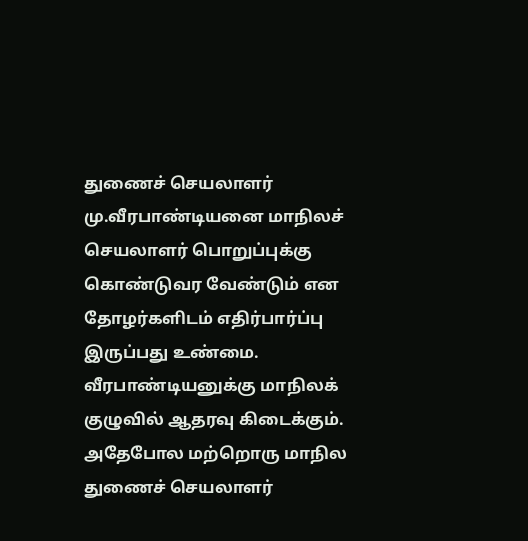துணைச் செயலாளர் மு.வீரபாண்டியனை மாநிலச் செயலாளர் பொறுப்புக்கு கொண்டுவர வேண்டும் என தோழர்களிடம் எதிர்பார்ப்பு இருப்பது உண்மை. வீரபாண்டியனுக்கு மாநிலக் குழுவில் ஆதரவு கிடைக்கும். அதேபோல மற்றொரு மாநில துணைச் செயலாளர்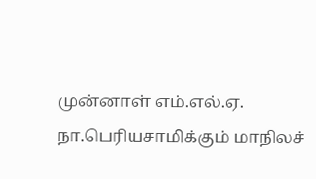முன்னாள் எம்.எல்.ஏ. நா.பெரியசாமிக்கும் மாநிலச்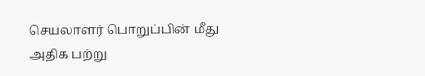செயலாளர் பொறுப்பின் மீது அதிக பற்று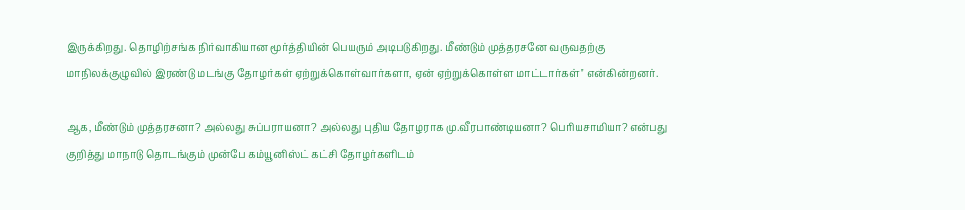இருக்கிறது. தொழிற்சங்க நிர்வாகியான மூர்த்தியின் பெயரும் அடிபடுகிறது. மீண்டும் முத்தரசனே வருவதற்கு மாநிலக்குழுவில் இரண்டு மடங்கு தோழர்கள் ஏற்றுக்கொள்வார்களா, ஏன் ஏற்றுக்கொள்ள மாட்டார்கள்'' என்கின்றனர்.

ஆக, மீண்டும் முத்தரசனா? அல்லது சுப்பராயனா? அல்லது புதிய தோழராக மு.வீரபாண்டியனா? பெரியசாமியா? என்பது குறித்து மாநாடு தொடங்கும் முன்பே கம்யூனிஸ்ட் கட்சி தோழர்களிடம்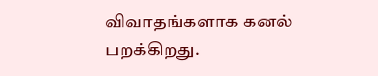விவாதங்களாக கனல் பறக்கிறது.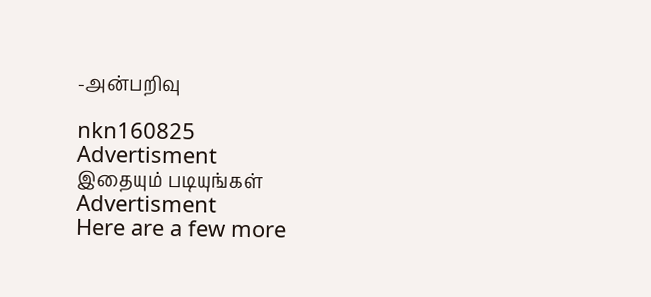-அன்பறிவு

nkn160825
Advertisment
இதையும் படியுங்கள்
Advertisment
Here are a few more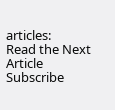articles:
Read the Next Article
Subscribe